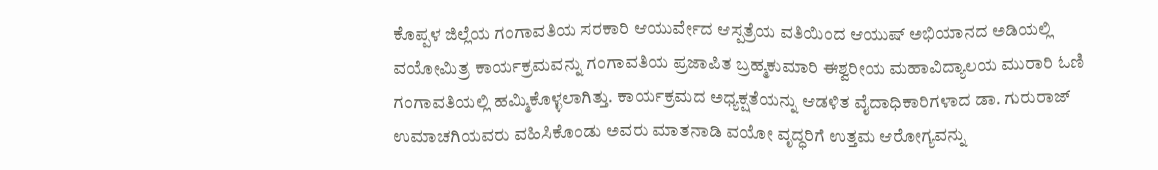ಕೊಪ್ಪಳ ಜಿಲ್ಲೆಯ ಗಂಗಾವತಿಯ ಸರಕಾರಿ ಆಯುರ್ವೇದ ಆಸ್ಪತ್ರೆಯ ವತಿಯಿಂದ ಆಯುಷ್ ಅಭಿಯಾನದ ಅಡಿಯಲ್ಲಿ ವಯೋಮಿತ್ರ ಕಾರ್ಯಕ್ರಮವನ್ನು ಗಂಗಾವತಿಯ ಪ್ರಜಾಪಿತ ಬ್ರಹ್ಮಕುಮಾರಿ ಈಶ್ವರೀಯ ಮಹಾವಿದ್ಯಾಲಯ ಮುರಾರಿ ಓಣಿ ಗಂಗಾವತಿಯಲ್ಲಿ ಹಮ್ಮಿಕೊಳ್ಳಲಾಗಿತ್ತು. ಕಾರ್ಯಕ್ರಮದ ಅಧ್ಯಕ್ಷತೆಯನ್ನು ಆಡಳಿತ ವೈದಾಧಿಕಾರಿಗಳಾದ ಡಾ. ಗುರುರಾಜ್ ಉಮಾಚಗಿಯವರು ವಹಿಸಿಕೊಂಡು ಅವರು ಮಾತನಾಡಿ ವಯೋ ವೃದ್ಧರಿಗೆ ಉತ್ತಮ ಆರೋಗ್ಯವನ್ನು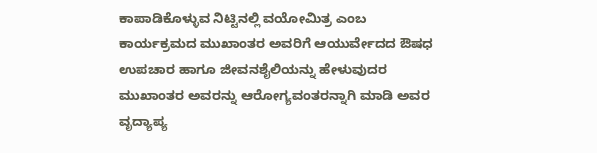ಕಾಪಾಡಿಕೊಳ್ಳುವ ನಿಟ್ಟಿನಲ್ಲಿ ವಯೋಮಿತ್ರ ಎಂಬ ಕಾರ್ಯಕ್ರಮದ ಮುಖಾಂತರ ಅವರಿಗೆ ಆಯುರ್ವೇದದ ಔಷಧ ಉಪಚಾರ ಹಾಗೂ ಜೀವನಶೈಲಿಯನ್ನು ಹೇಳುವುದರ ಮುಖಾಂತರ ಅವರನ್ನು ಆರೋಗ್ಯವಂತರನ್ನಾಗಿ ಮಾಡಿ ಅವರ ವೃದ್ಯಾಪ್ಯ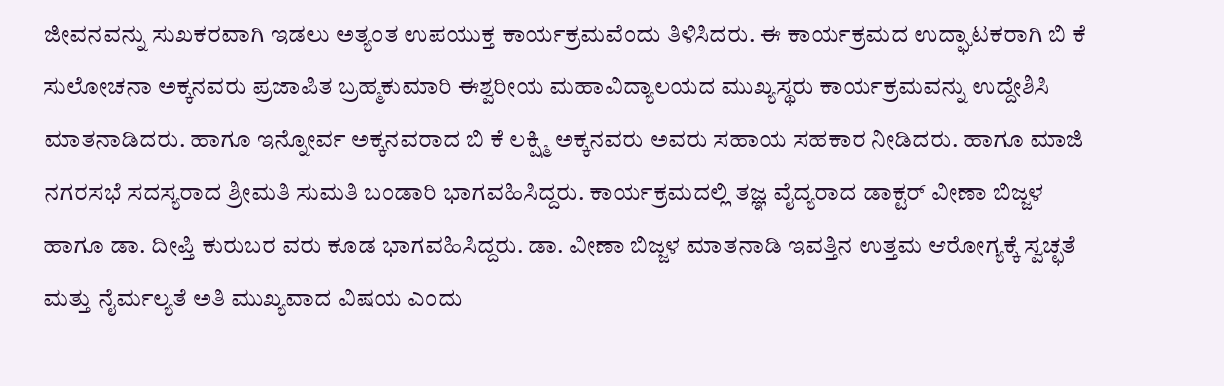ಜೀವನವನ್ನು ಸುಖಕರವಾಗಿ ಇಡಲು ಅತ್ಯಂತ ಉಪಯುಕ್ತ ಕಾರ್ಯಕ್ರಮವೆಂದು ತಿಳಿಸಿದರು. ಈ ಕಾರ್ಯಕ್ರಮದ ಉದ್ಘಾಟಕರಾಗಿ ಬಿ ಕೆ ಸುಲೋಚನಾ ಅಕ್ಕನವರು ಪ್ರಜಾಪಿತ ಬ್ರಹ್ಮಕುಮಾರಿ ಈಶ್ವರೀಯ ಮಹಾವಿದ್ಯಾಲಯದ ಮುಖ್ಯಸ್ಥರು ಕಾರ್ಯಕ್ರಮವನ್ನು ಉದ್ದೇಶಿಸಿ ಮಾತನಾಡಿದರು. ಹಾಗೂ ಇನ್ನೋರ್ವ ಅಕ್ಕನವರಾದ ಬಿ ಕೆ ಲಕ್ಷ್ಮಿ ಅಕ್ಕನವರು ಅವರು ಸಹಾಯ ಸಹಕಾರ ನೀಡಿದರು. ಹಾಗೂ ಮಾಜಿ ನಗರಸಭೆ ಸದಸ್ಯರಾದ ಶ್ರೀಮತಿ ಸುಮತಿ ಬಂಡಾರಿ ಭಾಗವಹಿಸಿದ್ದರು. ಕಾರ್ಯಕ್ರಮದಲ್ಲಿ ತಜ್ಞ ವೈದ್ಯರಾದ ಡಾಕ್ಟರ್ ವೀಣಾ ಬಿಜ್ಜಳ ಹಾಗೂ ಡಾ. ದೀಪ್ತಿ ಕುರುಬರ ವರು ಕೂಡ ಭಾಗವಹಿಸಿದ್ದರು. ಡಾ. ವೀಣಾ ಬಿಜ್ಜಳ ಮಾತನಾಡಿ ಇವತ್ತಿನ ಉತ್ತಮ ಆರೋಗ್ಯಕ್ಕೆ ಸ್ವಚ್ಛತೆ ಮತ್ತು ನೈರ್ಮಲ್ಯತೆ ಅತಿ ಮುಖ್ಯವಾದ ವಿಷಯ ಎಂದು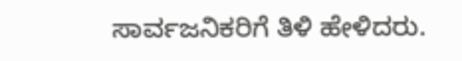ಸಾರ್ವಜನಿಕರಿಗೆ ತಿಳಿ ಹೇಳಿದರು.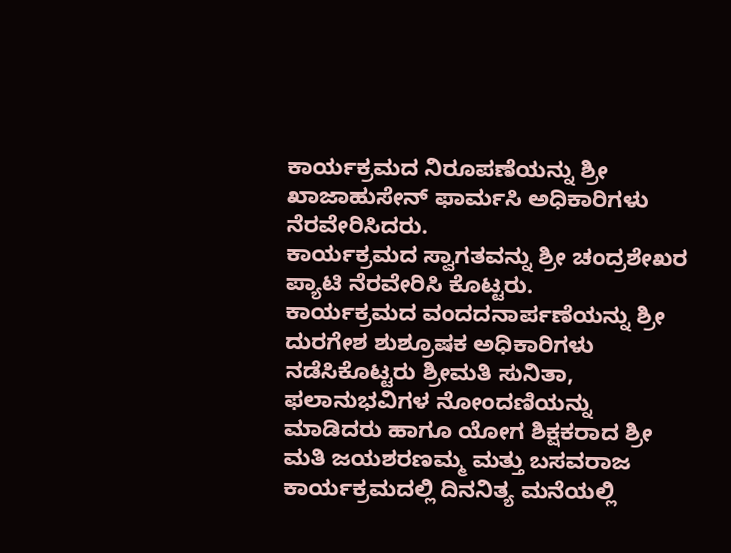ಕಾರ್ಯಕ್ರಮದ ನಿರೂಪಣೆಯನ್ನು ಶ್ರೀ ಖಾಜಾಹುಸೇನ್ ಫಾರ್ಮಸಿ ಅಧಿಕಾರಿಗಳು ನೆರವೇರಿಸಿದರು.
ಕಾರ್ಯಕ್ರಮದ ಸ್ವಾಗತವನ್ನು ಶ್ರೀ ಚಂದ್ರಶೇಖರ ಪ್ಯಾಟಿ ನೆರವೇರಿಸಿ ಕೊಟ್ಟರು.
ಕಾರ್ಯಕ್ರಮದ ವಂದದನಾರ್ಪಣೆಯನ್ನು ಶ್ರೀ ದುರಗೇಶ ಶುಶ್ರೂಷಕ ಅಧಿಕಾರಿಗಳು ನಡೆಸಿಕೊಟ್ಟರು ಶ್ರೀಮತಿ ಸುನಿತಾ, ಫಲಾನುಭವಿಗಳ ನೋಂದಣಿಯನ್ನು ಮಾಡಿದರು ಹಾಗೂ ಯೋಗ ಶಿಕ್ಷಕರಾದ ಶ್ರೀ ಮತಿ ಜಯಶರಣಮ್ಮ ಮತ್ತು ಬಸವರಾಜ ಕಾರ್ಯಕ್ರಮದಲ್ಲಿ ದಿನನಿತ್ಯ ಮನೆಯಲ್ಲಿ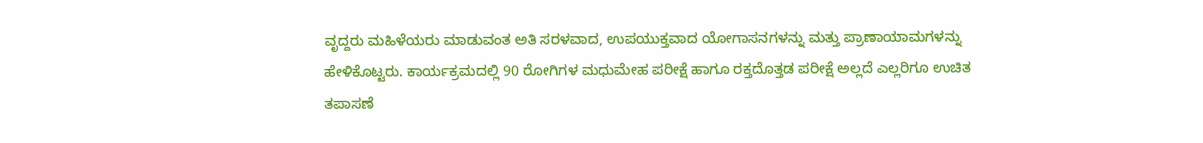ವೃದ್ದರು ಮಹಿಳೆಯರು ಮಾಡುವಂತ ಅತಿ ಸರಳವಾದ, ಉಪಯುಕ್ತವಾದ ಯೋಗಾಸನಗಳನ್ನು ಮತ್ತು ಪ್ರಾಣಾಯಾಮಗಳನ್ನು ಹೇಳಿಕೊಟ್ಟರು. ಕಾರ್ಯಕ್ರಮದಲ್ಲಿ 90 ರೋಗಿಗಳ ಮಧುಮೇಹ ಪರೀಕ್ಷೆ ಹಾಗೂ ರಕ್ತದೊತ್ತಡ ಪರೀಕ್ಷೆ ಅಲ್ಲದೆ ಎಲ್ಲರಿಗೂ ಉಚಿತ ತಪಾಸಣೆ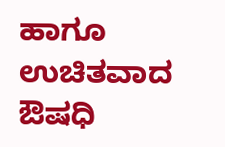ಹಾಗೂ ಉಚಿತವಾದ ಔಷಧಿ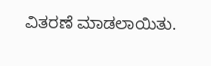ವಿತರಣೆ ಮಾಡಲಾಯಿತು.